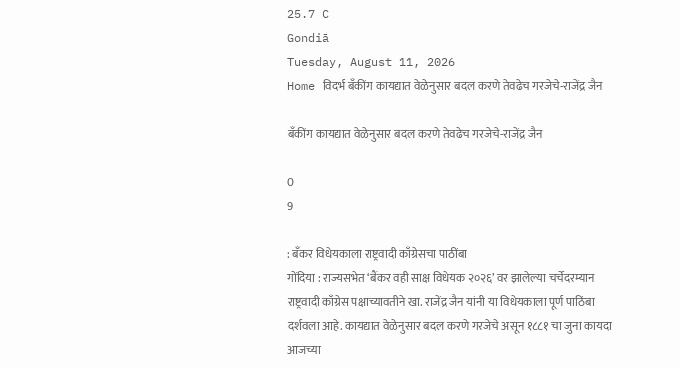25.7 C
Gondiā
Tuesday, August 11, 2026
Home विदर्भ बँकींग कायद्यात वेळेनुसार बदल करणे तेवढेच गरजेचे-राजेंद्र जैन

बँकींग कायद्यात वेळेनुसार बदल करणे तेवढेच गरजेचे-राजेंद्र जैन

0
9

: बँकर विधेयकाला राष्ट्रवादी काँग्रेसचा पाठींबा
गोंदिया : राज्यसभेत ‘बैंकर वही साक्ष विधेयक २०२६’ वर झालेल्या चर्चेदरम्यान राष्ट्रवादी काँग्रेस पक्षाच्यावतीने खा. राजेंद्र जैन यांनी या विधेयकाला पूर्ण पाठिंबा दर्शवला आहे. कायद्यात वेळेनुसार बदल करणे गरजेचे असून १८८१ चा जुना कायदा आजच्या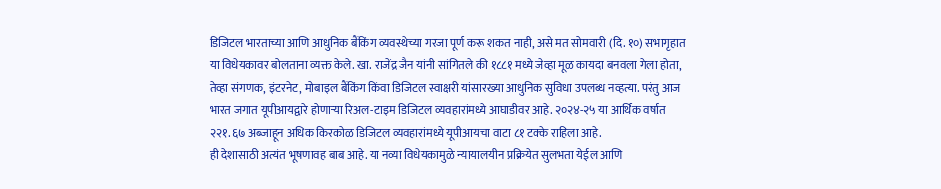डिजिटल भारताच्या आणि आधुनिक बैंकिंग व्यवस्थेच्या गरजा पूर्ण करू शकत नाही, असे मत सोमवारी (दि. १०) सभागृहात या विधेयकावर बोलताना व्यक्त केले. खा. राजेंद्र जैन यांनी सांगितले की १८८१ मध्ये जेव्हा मूळ कायदा बनवला गेला होता, तेव्हा संगणक, इंटरनेट, मोबाइल बैंकिंग किंवा डिजिटल स्वाक्षरी यांसारख्या आधुनिक सुविधा उपलब्ध नव्हत्या. परंतु आज भारत जगात यूपीआयद्वारे होणाऱ्या रिअल-टाइम डिजिटल व्यवहारांमध्ये आघाडीवर आहे. २०२४-२५ या आर्थिक वर्षात २२१.६७ अब्जाहून अधिक किरकोळ डिजिटल व्यवहारांमध्ये यूपीआयचा वाटा ८१ टक्के राहिला आहे.
ही देशासाठी अत्यंत भूषणावह बाब आहे. या नव्या विधेयकामुळे न्यायालयीन प्रक्रियेत सुलभता येईल आणि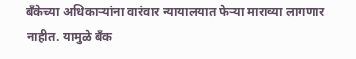बँकेच्या अधिकाऱ्यांना वारंवार न्यायालयात फेऱ्या माराव्या लागणार नाहीत. यामुळे बँक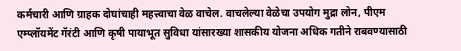कर्मचारी आणि ग्राहक दोघांचाही महत्त्वाचा वेळ वाचेल. वाचलेल्या वेळेचा उपयोग मुद्रा लोन, पीएम एम्प्लॉयमेंट गॅरंटी आणि कृषी पायाभूत सुविधा यांसारख्या शासकीय योजना अधिक गतीने राबवण्यासाठी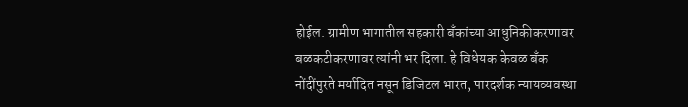होईल. ग्रामीण भागातील सहकारी बँकांच्या आधुनिकीकरणावर बळकटीकरणावर त्यांनी भर दिला. हे विधेयक केवळ बँक नोंदींपुरते मर्यादित नसून डिजिटल भारत, पारदर्शक न्यायव्यवस्था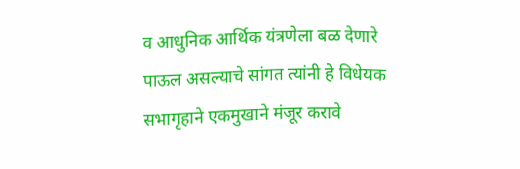व आधुनिक आर्थिक यंत्रणेला बळ देणारे पाऊल असल्याचे सांगत त्यांनी हे विधेयक सभागृहाने एकमुखाने मंजूर करावे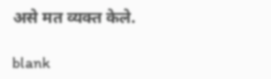असे मत व्यक्त केले.

blank